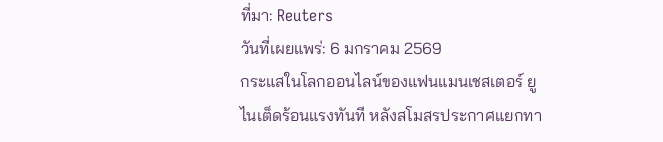ที่มา: Reuters
วันที่เผยแพร่: 6 มกราคม 2569
กระแสในโลกออนไลน์ของแฟนแมนเชสเตอร์ ยูไนเต็ดร้อนแรงทันที หลังสโมสรประกาศแยกทา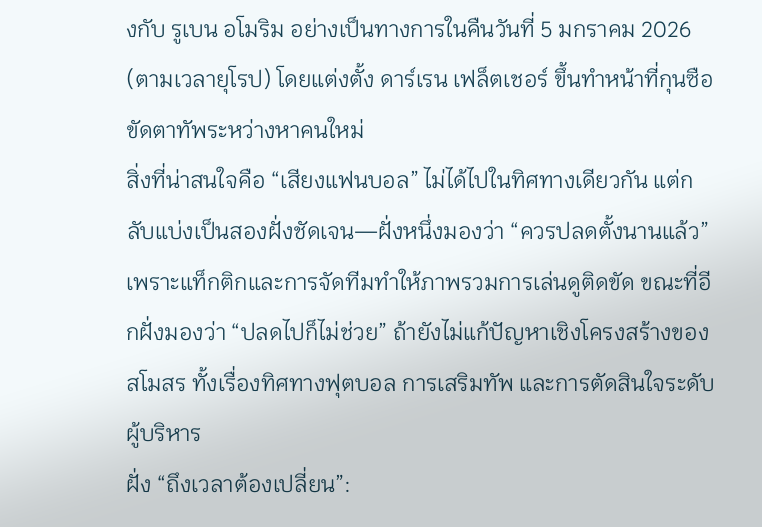งกับ รูเบน อโมริม อย่างเป็นทางการในคืนวันที่ 5 มกราคม 2026 (ตามเวลายุโรป) โดยแต่งตั้ง ดาร์เรน เฟล็ตเชอร์ ขึ้นทำหน้าที่กุนซือขัดตาทัพระหว่างหาคนใหม่
สิ่งที่น่าสนใจคือ “เสียงแฟนบอล” ไม่ได้ไปในทิศทางเดียวกัน แต่กลับแบ่งเป็นสองฝั่งชัดเจน—ฝั่งหนึ่งมองว่า “ควรปลดตั้งนานแล้ว” เพราะแท็กติกและการจัดทีมทำให้ภาพรวมการเล่นดูติดขัด ขณะที่อีกฝั่งมองว่า “ปลดไปก็ไม่ช่วย” ถ้ายังไม่แก้ปัญหาเชิงโครงสร้างของสโมสร ทั้งเรื่องทิศทางฟุตบอล การเสริมทัพ และการตัดสินใจระดับผู้บริหาร
ฝั่ง “ถึงเวลาต้องเปลี่ยน”: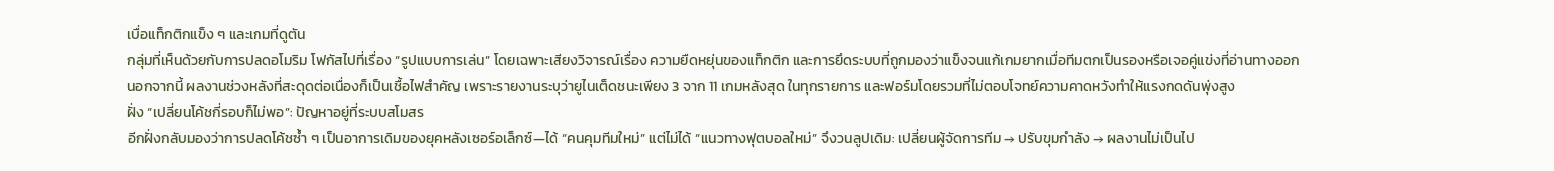เบื่อแท็กติกแข็ง ๆ และเกมที่ดูตัน
กลุ่มที่เห็นด้วยกับการปลดอโมริม โฟกัสไปที่เรื่อง “รูปแบบการเล่น” โดยเฉพาะเสียงวิจารณ์เรื่อง ความยืดหยุ่นของแท็กติก และการยึดระบบที่ถูกมองว่าแข็งจนแก้เกมยากเมื่อทีมตกเป็นรองหรือเจอคู่แข่งที่อ่านทางออก
นอกจากนี้ ผลงานช่วงหลังที่สะดุดต่อเนื่องก็เป็นเชื้อไฟสำคัญ เพราะรายงานระบุว่ายูไนเต็ดชนะเพียง 3 จาก 11 เกมหลังสุด ในทุกรายการ และฟอร์มโดยรวมที่ไม่ตอบโจทย์ความคาดหวังทำให้แรงกดดันพุ่งสูง
ฝั่ง “เปลี่ยนโค้ชกี่รอบก็ไม่พอ”: ปัญหาอยู่ที่ระบบสโมสร
อีกฝั่งกลับมองว่าการปลดโค้ชซ้ำ ๆ เป็นอาการเดิมของยุคหลังเซอร์อเล็กซ์—ได้ “คนคุมทีมใหม่” แต่ไม่ได้ “แนวทางฟุตบอลใหม่” จึงวนลูปเดิม: เปลี่ยนผู้จัดการทีม → ปรับขุมกำลัง → ผลงานไม่เป็นไป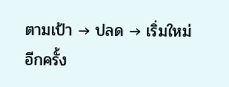ตามเป้า → ปลด → เริ่มใหม่อีกครั้ง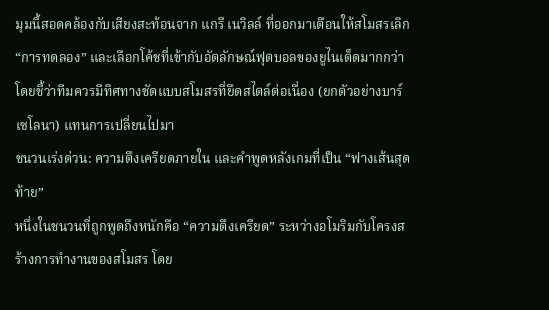มุมนี้สอดคล้องกับเสียงสะท้อนจาก แกรี เนวิลล์ ที่ออกมาเตือนให้สโมสรเลิก “การทดลอง” และเลือกโค้ชที่เข้ากับอัตลักษณ์ฟุตบอลของยูไนเต็ดมากกว่า โดยชี้ว่าทีมควรมีทิศทางชัดแบบสโมสรที่ยึดสไตล์ต่อเนื่อง (ยกตัวอย่างบาร์เซโลนา) แทนการเปลี่ยนไปมา
ชนวนเร่งด่วน: ความตึงเครียดภายใน และคำพูดหลังเกมที่เป็น “ฟางเส้นสุดท้าย”
หนึ่งในชนวนที่ถูกพูดถึงหนักคือ “ความตึงเครียด” ระหว่างอโมริมกับโครงสร้างการทำงานของสโมสร โดย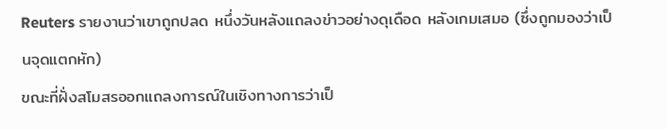Reuters รายงานว่าเขาถูกปลด หนึ่งวันหลังแถลงข่าวอย่างดุเดือด หลังเกมเสมอ (ซึ่งถูกมองว่าเป็นจุดแตกหัก)
ขณะที่ฝั่งสโมสรออกแถลงการณ์ในเชิงทางการว่าเป็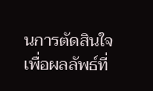นการตัดสินใจเพื่อผลลัพธ์ที่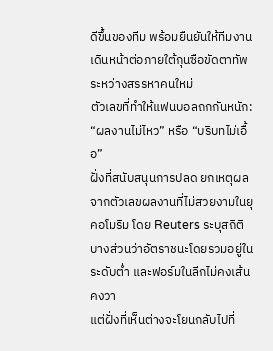ดีขึ้นของทีม พร้อมยืนยันให้ทีมงานเดินหน้าต่อภายใต้กุนซือขัดตาทัพระหว่างสรรหาคนใหม่
ตัวเลขที่ทำให้แฟนบอลถกกันหนัก: “ผลงานไม่ไหว” หรือ “บริบทไม่เอื้อ”
ฝั่งที่สนับสนุนการปลด ยกเหตุผลจากตัวเลขผลงานที่ไม่สวยงามในยุคอโมริม โดย Reuters ระบุสถิติบางส่วนว่าอัตราชนะโดยรวมอยู่ในระดับต่ำ และฟอร์มในลีกไม่คงเส้นคงวา
แต่ฝั่งที่เห็นต่างจะโยนกลับไปที่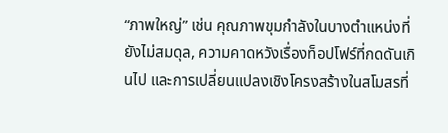“ภาพใหญ่” เช่น คุณภาพขุมกำลังในบางตำแหน่งที่ยังไม่สมดุล, ความคาดหวังเรื่องท็อปโฟร์ที่กดดันเกินไป และการเปลี่ยนแปลงเชิงโครงสร้างในสโมสรที่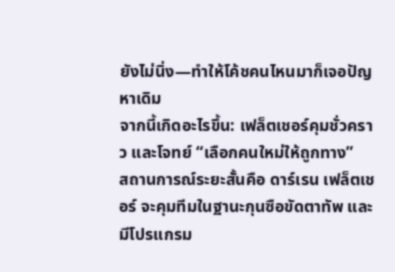ยังไม่นิ่ง—ทำให้โค้ชคนไหนมาก็เจอปัญหาเดิม
จากนี้เกิดอะไรขึ้น: เฟล็ตเชอร์คุมชั่วคราว และโจทย์ “เลือกคนใหม่ให้ถูกทาง”
สถานการณ์ระยะสั้นคือ ดาร์เรน เฟล็ตเชอร์ จะคุมทีมในฐานะกุนซือขัดตาทัพ และมีโปรแกรม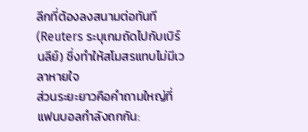ลีกที่ต้องลงสนามต่อทันที (Reuters ระบุเกมถัดไปกับเบิร์นลีย์) ซึ่งทำให้สโมสรแทบไม่มีเวลาหายใจ
ส่วนระยะยาวคือคำถามใหญ่ที่แฟนบอลกำลังถกกัน: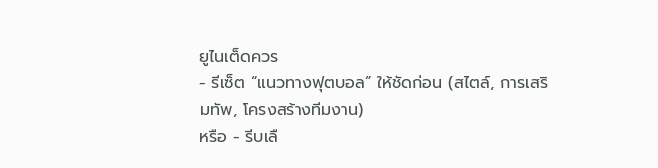ยูไนเต็ดควร
- รีเซ็ต “แนวทางฟุตบอล” ให้ชัดก่อน (สไตล์, การเสริมทัพ, โครงสร้างทีมงาน)
หรือ - รีบเลื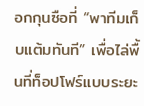อกกุนซือที่ “พาทีมเก็บแต้มทันที” เพื่อไล่พื้นที่ท็อปโฟร์แบบระยะ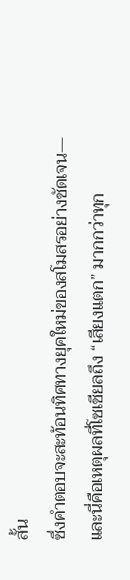สั้น
ซึ่งคำตอบจะสะท้อนทิศทางยุคใหม่ของสโมสรอย่างชัดเจน—และนี่คือเหตุผลที่โซเชียลถึง “เสียงแตก” มากกว่าทุก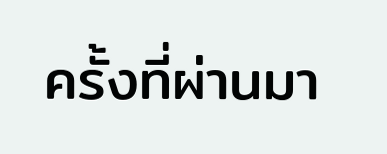ครั้งที่ผ่านมา